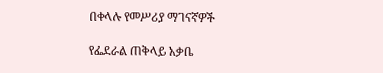በቀላሉ የመሥሪያ ማገናኛዎች

የፌደራል ጠቅላይ አቃቤ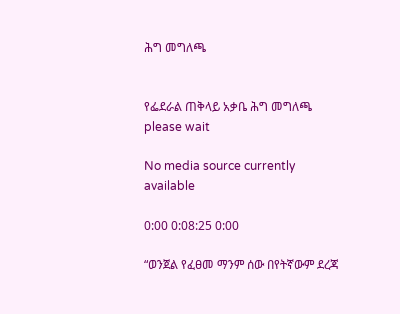ሕግ መግለጫ


የፌደራል ጠቅላይ አቃቤ ሕግ መግለጫ
please wait

No media source currently available

0:00 0:08:25 0:00

“ወንጀል የፈፀመ ማንም ሰው በየትኛውም ደረጃ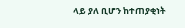ላይ ያለ ቢሆን ከተጠያቂነት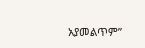አያመልጥም”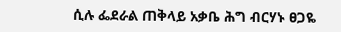ሲሉ ፌደራል ጠቅላይ አቃቤ ሕግ ብርሃኑ ፀጋዬ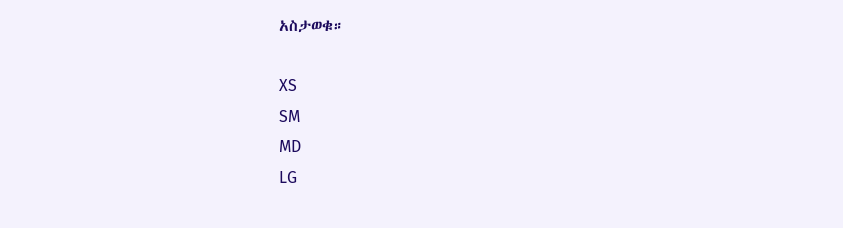አስታወቁ።

XS
SM
MD
LG